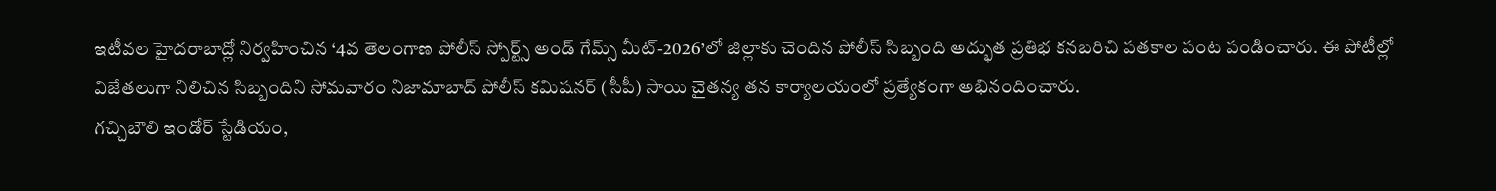ఇటీవల హైదరాబాద్లో నిర్వహించిన ‘4వ తెలంగాణ పోలీస్ స్పోర్ట్స్ అండ్ గేమ్స్ మీట్-2026’లో జిల్లాకు చెందిన పోలీస్ సిబ్బంది అద్భుత ప్రతిభ కనబరిచి పతకాల పంట పండించారు. ఈ పోటీల్లో విజేతలుగా నిలిచిన సిబ్బందిని సోమవారం నిజామాబాద్ పోలీస్ కమిషనర్ (సీపీ) సాయి చైతన్య తన కార్యాలయంలో ప్రత్యేకంగా అభినందించారు.
గచ్చిబౌలి ఇండోర్ స్టేడియం,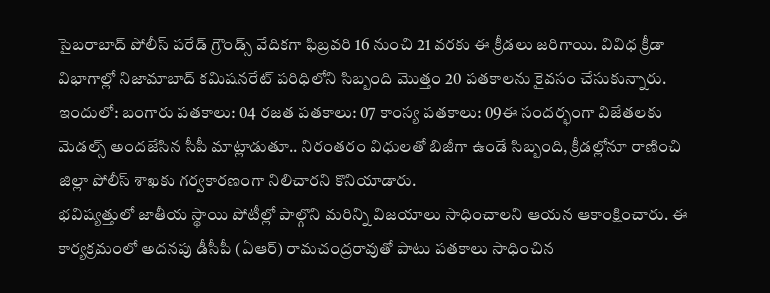సైబరాబాద్ పోలీస్ పరేడ్ గ్రౌండ్స్ వేదికగా ఫిబ్రవరి 16 నుంచి 21 వరకు ఈ క్రీడలు జరిగాయి. వివిధ క్రీడా విభాగాల్లో నిజామాబాద్ కమిషనరేట్ పరిధిలోని సిబ్బంది మొత్తం 20 పతకాలను కైవసం చేసుకున్నారు.
ఇందులో: బంగారు పతకాలు: 04 రజత పతకాలు: 07 కాంస్య పతకాలు: 09ఈ సందర్భంగా విజేతలకు మెడల్స్ అందజేసిన సీపీ మాట్లాడుతూ.. నిరంతరం విధులతో బిజీగా ఉండే సిబ్బంది, క్రీడల్లోనూ రాణించి జిల్లా పోలీస్ శాఖకు గర్వకారణంగా నిలిచారని కొనియాడారు.
భవిష్యత్తులో జాతీయ స్థాయి పోటీల్లో పాల్గొని మరిన్ని విజయాలు సాధించాలని ఆయన ఆకాంక్షించారు. ఈ కార్యక్రమంలో అదనపు డీసీపీ (ఏఆర్) రామచంద్రరావుతో పాటు పతకాలు సాధించిన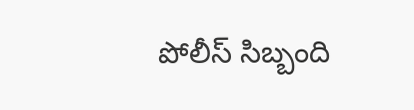పోలీస్ సిబ్బంది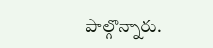పాల్గొన్నారు.